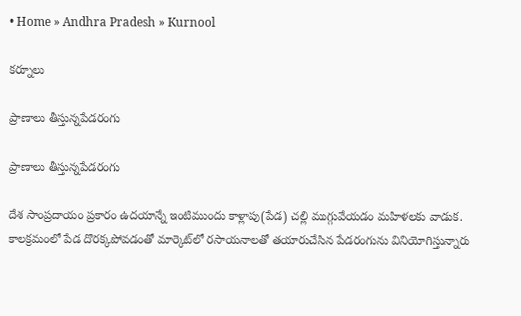• Home » Andhra Pradesh » Kurnool

కర్నూలు

ప్రాణాలు తీస్తున్నపేడరంగు

ప్రాణాలు తీస్తున్నపేడరంగు

దేశ సాంప్రదాయం ప్రకారం ఉదయాన్నే ఇంటిముందు కాళ్లాపు(పేడ) చల్లి ముగ్గువేయడం మహిళలకు వాడుక. కాలక్రమంలో పేడ దొరక్కపోవడంతో మార్కెట్‌లో రసాయనాలతో తయారుచేసిన పేడరంగును వినియోగిస్తున్నారు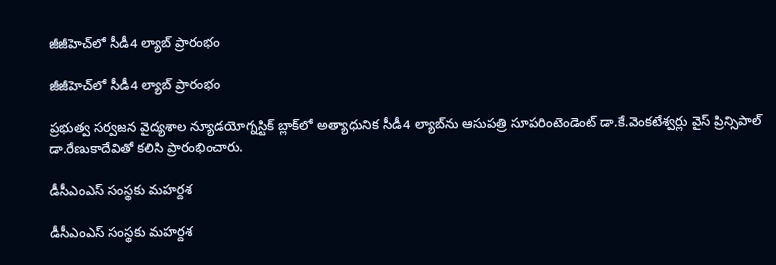జీజీహెచ్‌లో సీడీ4 ల్యాబ్‌ ప్రారంభం

జీజీహెచ్‌లో సీడీ4 ల్యాబ్‌ ప్రారంభం

ప్రభుత్వ సర్వజన వైద్యశాల న్యూడయోగ్నస్టిక్‌ బ్లాక్‌లో అత్యాధునిక సీడీ4 ల్యాబ్‌ను ఆసుపత్రి సూపరింటెండెంట్‌ డా.కే.వెంకటేశ్వర్లు వైస్‌ ప్రిన్సిపాల్‌ డా.రేణుకాదేవితో కలిసి ప్రారంభించారు.

డీసీఎంఎస్‌ సంస్థకు మహర్దశ

డీసీఎంఎస్‌ సంస్థకు మహర్దశ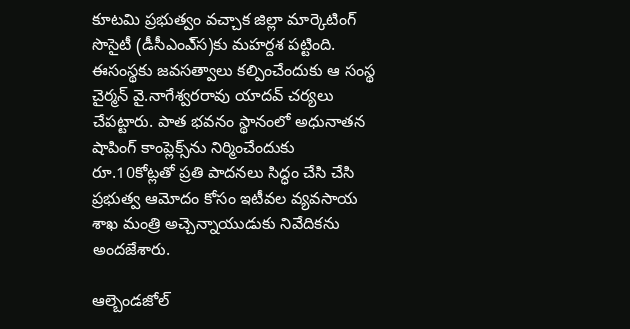కూటమి ప్రభుత్వం వచ్చాక జిల్లా మార్కెటింగ్‌ సొసైటీ (డీసీఎంఎ్‌స)కు మహర్దశ పట్టింది. ఈసంస్థకు జవసత్వాలు కల్పించేందుకు ఆ సంస్థ చైర్మన్‌ వై.నాగేశ్వరరావు యాదవ్‌ చర్యలు చేపట్టారు. పాత భవనం స్థానంలో అధునాతన షాపింగ్‌ కాంప్లెక్స్‌ను నిర్మించేందుకు రూ.10కోట్లతో ప్రతి పాదనలు సిద్ధం చేసి చేసి ప్రభుత్వ ఆమోదం కోసం ఇటీవల వ్యవసాయ శాఖ మంత్రి అచ్చెన్నాయుడుకు నివేదికను అందజేశారు.

ఆల్బెండజోల్‌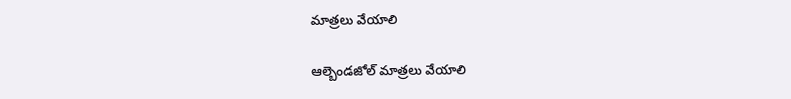మాత్రలు వేయాలి

ఆల్బెండజోల్‌ మాత్రలు వేయాలి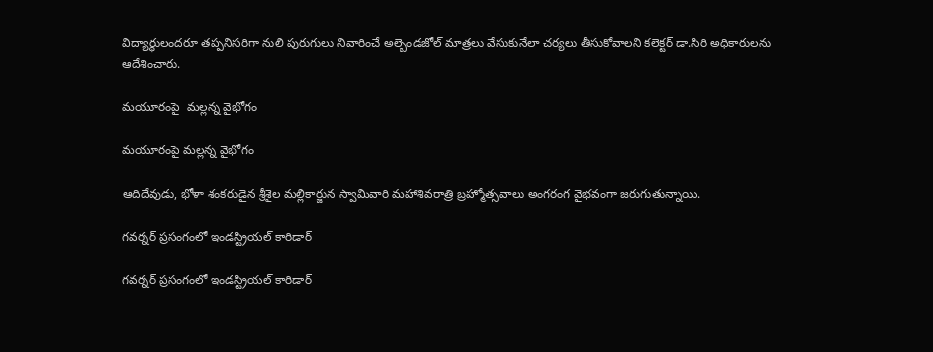విద్యార్థులందరూ తప్పనిసరిగా నులి పురుగులు నివారించే అల్బెండజోల్‌ మాత్రలు వేసుకునేలా చర్యలు తీసుకోవాలని కలెక్టర్‌ డా.సిరి అధికారులను ఆదేశించారు.

మయూరంపై  మల్లన్న వైభోగం

మయూరంపై మల్లన్న వైభోగం

ఆదిదేవుడు, భోళా శంకరుడైన శ్రీశైల మల్లికార్జున స్వామివారి మహాశివరాత్రి బ్రహ్మోత్సవాలు అంగరంగ వైభవంగా జరుగుతున్నాయి.

గవర్నర్‌ ప్రసంగంలో ఇండస్ట్రియల్‌ కారిడార్‌

గవర్నర్‌ ప్రసంగంలో ఇండస్ట్రియల్‌ కారిడార్‌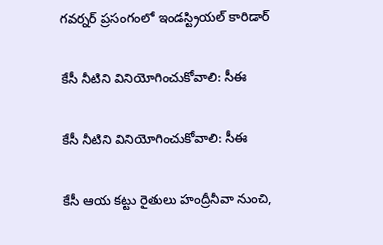గవర్నర్‌ ప్రసంగంలో ఇండస్ట్రియల్‌ కారిడార్‌

కేసీ నీటిని వినియోగించుకోవాలి: సీఈ

కేసీ నీటిని వినియోగించుకోవాలి: సీఈ

కేసీ ఆయ కట్టు రైతులు హంద్రీనీవా నుంచి,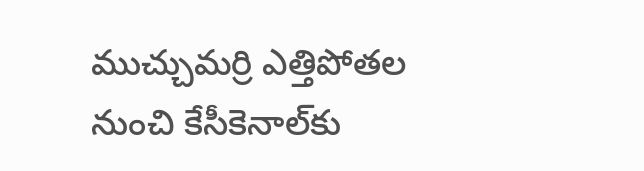ముచ్చుమర్రి ఎత్తిపోతల నుంచి కేసీకెనాల్‌కు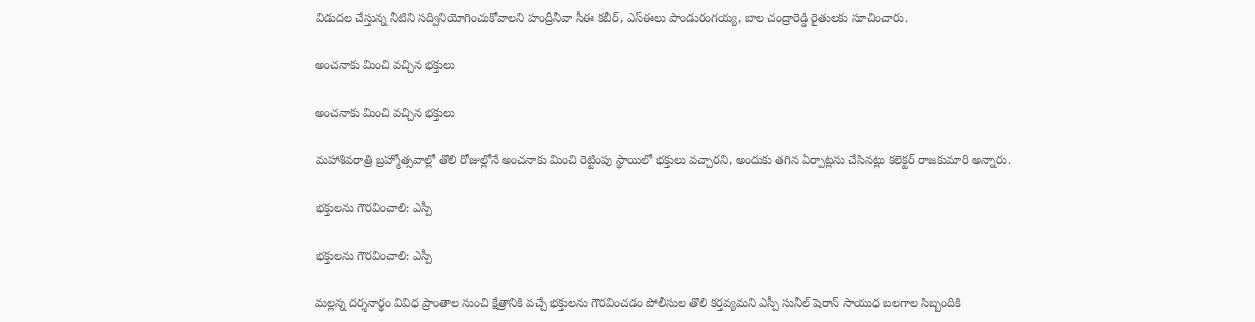విడుదల చేస్తున్న నీటిని సద్వినియోగించుకోవాలని హంద్రీనీవా సీఈ కబీర్‌, ఎస్‌ఈలు పాండురంగయ్య, బాల చంద్రారెడ్డి రైతులకు సూచించారు.

అంచనాకు మించి వచ్చిన భక్తులు

అంచనాకు మించి వచ్చిన భక్తులు

మహాశివరాత్రి బ్రహ్మోత్సవాల్లో తొలి రోజుల్లోనే అంచనాకు మించి రెట్టింపు స్థాయిలో భక్తులు వచ్చారని, అందుకు తగిన ఏర్పాట్లను చేసినట్లు కలెక్టర్‌ రాజకుమారి అన్నారు.

భక్తులను గౌరవించాలి: ఎస్పీ

భక్తులను గౌరవించాలి: ఎస్పీ

మల్లన్న దర్శనార్థం వివిధ ప్రాంతాల నుంచి క్షేత్రానికి వచ్చే భక్తులను గౌరవించడం పోలీసుల తొలి కర్తవ్యమని ఎస్పీ సునీల్‌ షెరాన్‌ సాయుధ బలగాల సిబ్బందికి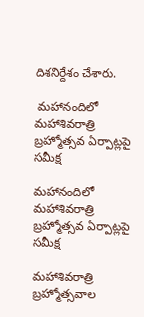దిశనిర్దేశం చేశారు.

 మహానందిలో మహాశివరాత్రి  బ్రహ్మోత్సవ ఏర్పాట్లపై సమీక్ష

మహానందిలో మహాశివరాత్రి బ్రహ్మోత్సవ ఏర్పాట్లపై సమీక్ష

మహాశివరాత్రి బ్రహ్మోత్సవాల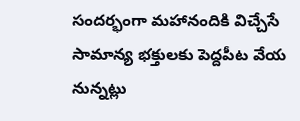సందర్భంగా మహానందికి విచ్చేసే సామాన్య భక్తులకు పెద్దపీట వేయ నున్నట్లు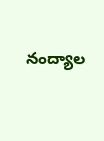నంద్యాల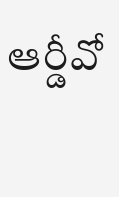ఆర్డీవో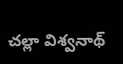చల్లా విశ్వనాథ్‌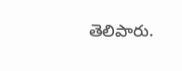తెలిపారు.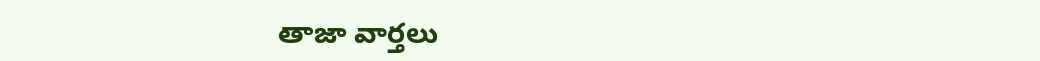తాజా వార్తలు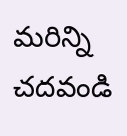మరిన్ని చదవండి